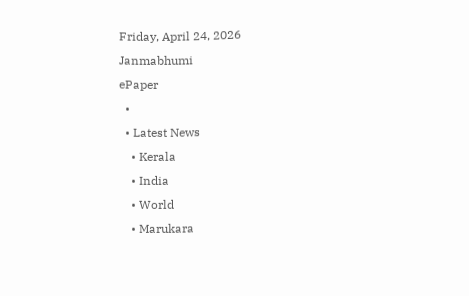Friday, April 24, 2026
Janmabhumi
ePaper
  •
  • Latest News
    • Kerala
    • India
    • World
    • Marukara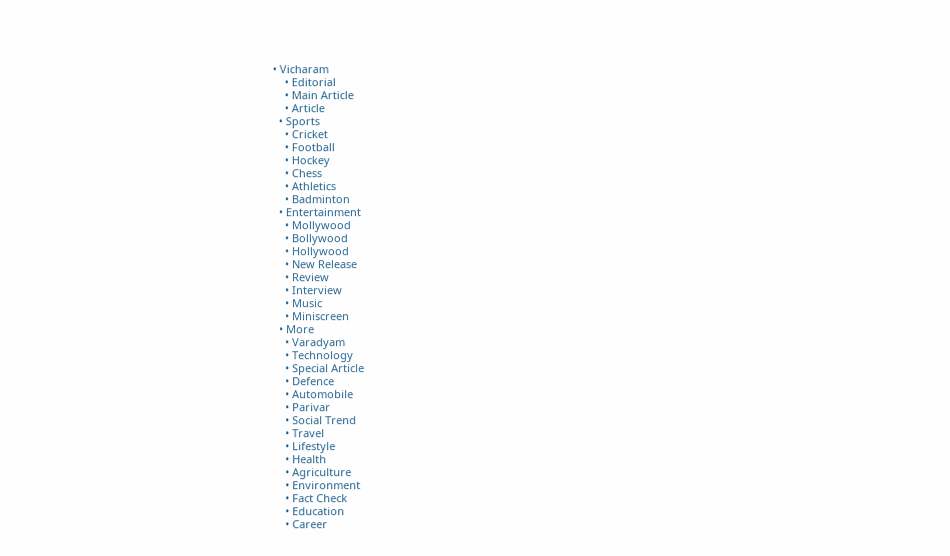• Vicharam
    • Editorial
    • Main Article
    • Article
  • Sports
    • Cricket
    • Football
    • Hockey
    • Chess
    • Athletics
    • Badminton
  • Entertainment
    • Mollywood
    • Bollywood
    • Hollywood
    • New Release
    • Review
    • Interview
    • Music
    • Miniscreen
  • More
    • Varadyam
    • Technology
    • Special Article
    • Defence
    • Automobile
    • Parivar
    • Social Trend
    • Travel
    • Lifestyle
    • Health
    • Agriculture
    • Environment
    • Fact Check
    • Education
    • Career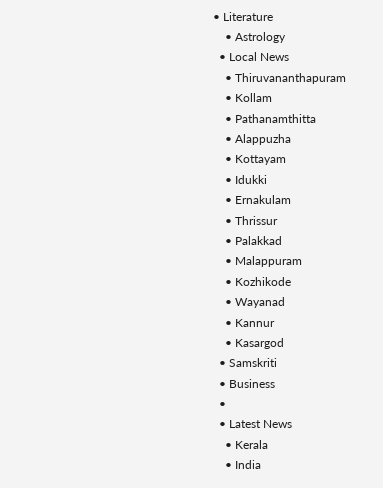• Literature
    • Astrology
  • Local News
    • Thiruvananthapuram
    • Kollam
    • Pathanamthitta
    • Alappuzha
    • Kottayam
    • Idukki
    • Ernakulam
    • Thrissur
    • Palakkad
    • Malappuram
    • Kozhikode
    • Wayanad
    • Kannur
    • Kasargod
  • Samskriti
  • Business
  •
  • Latest News
    • Kerala
    • India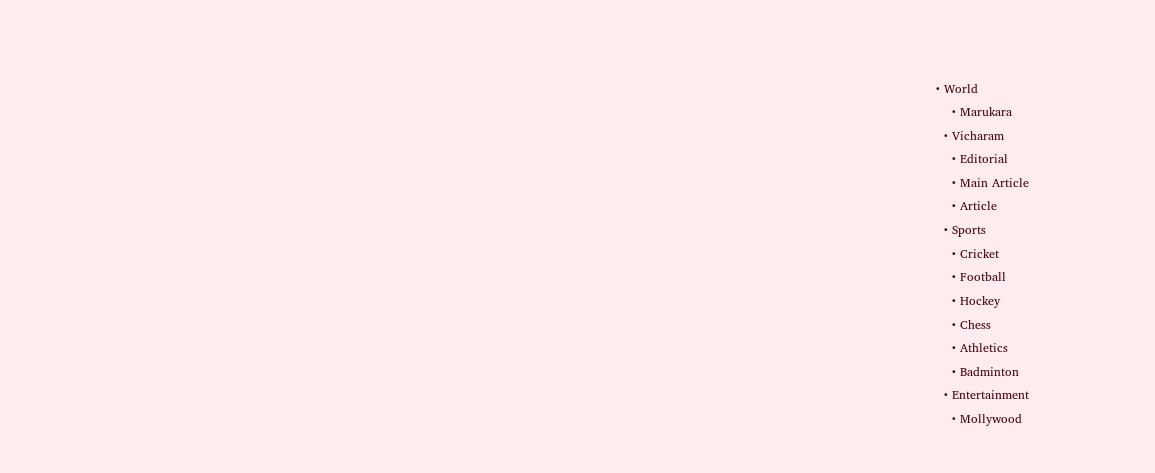• World
    • Marukara
  • Vicharam
    • Editorial
    • Main Article
    • Article
  • Sports
    • Cricket
    • Football
    • Hockey
    • Chess
    • Athletics
    • Badminton
  • Entertainment
    • Mollywood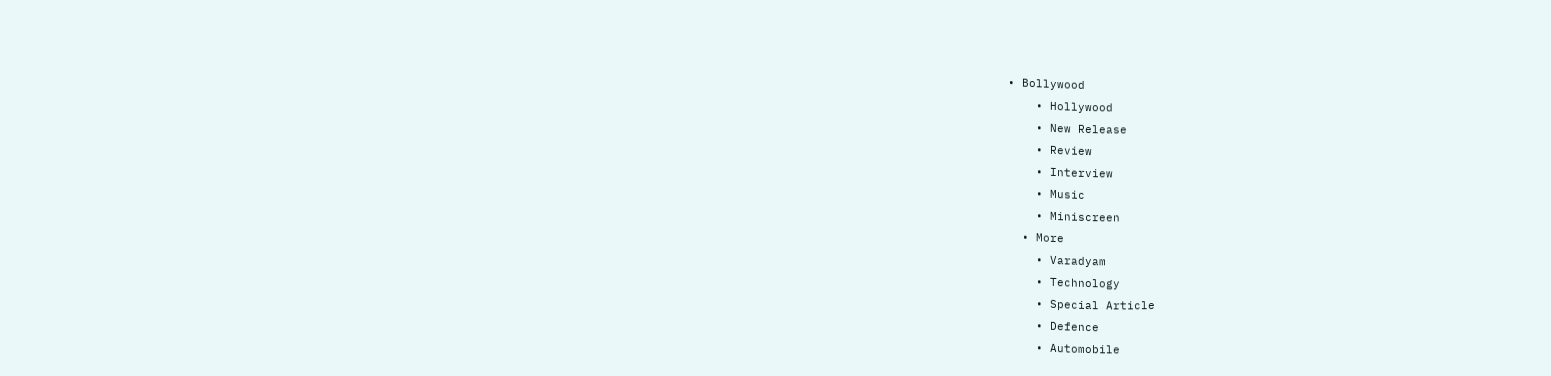• Bollywood
    • Hollywood
    • New Release
    • Review
    • Interview
    • Music
    • Miniscreen
  • More
    • Varadyam
    • Technology
    • Special Article
    • Defence
    • Automobile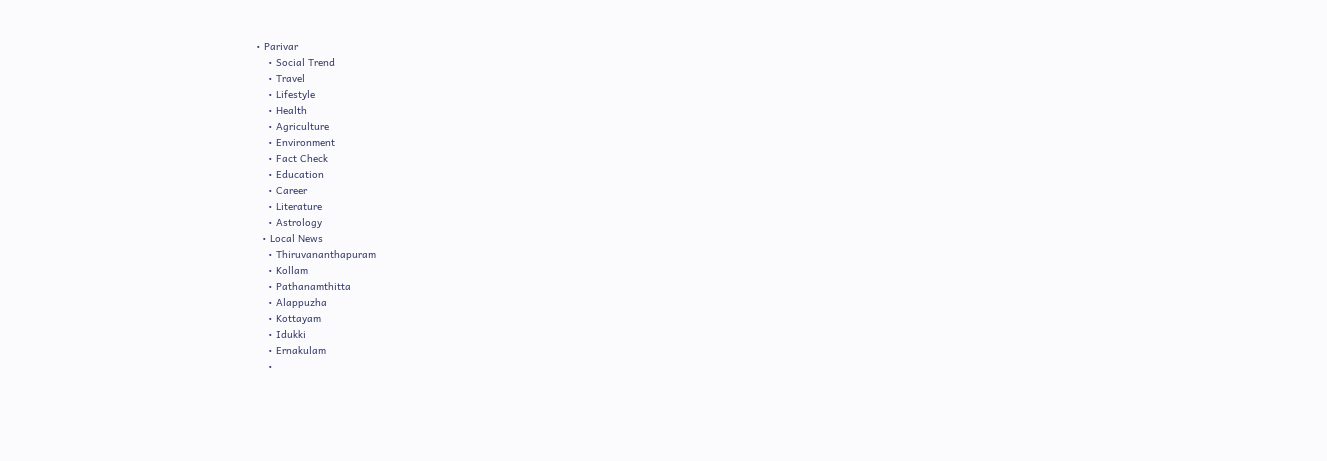• Parivar
    • Social Trend
    • Travel
    • Lifestyle
    • Health
    • Agriculture
    • Environment
    • Fact Check
    • Education
    • Career
    • Literature
    • Astrology
  • Local News
    • Thiruvananthapuram
    • Kollam
    • Pathanamthitta
    • Alappuzha
    • Kottayam
    • Idukki
    • Ernakulam
    •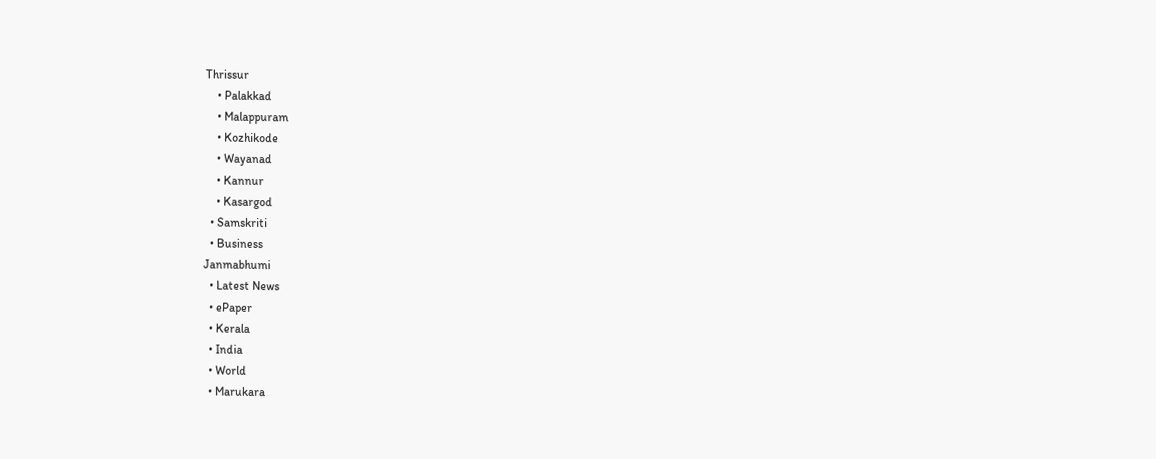Thrissur
    • Palakkad
    • Malappuram
    • Kozhikode
    • Wayanad
    • Kannur
    • Kasargod
  • Samskriti
  • Business
Janmabhumi
  • Latest News
  • ePaper
  • Kerala
  • India
  • World
  • Marukara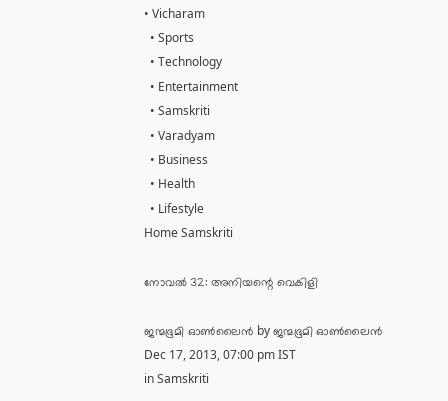• Vicharam
  • Sports
  • Technology
  • Entertainment
  • Samskriti
  • Varadyam
  • Business
  • Health
  • Lifestyle
Home Samskriti

നോവല്‍ 32: അനിയന്റെ വെകിളി

ജന്മഭൂമി ഓണ്‍ലൈന്‍ by ജന്മഭൂമി ഓണ്‍ലൈന്‍
Dec 17, 2013, 07:00 pm IST
in Samskriti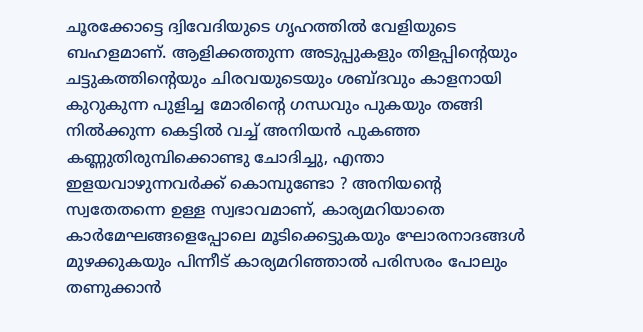ചൂരക്കോട്ടെ ദ്വിവേദിയുടെ ഗൃഹത്തില്‍ വേളിയുടെ ബഹളമാണ്‌. ആളിക്കത്തുന്ന അടുപ്പുകളും തിളപ്പിന്റെയും ചട്ടുകത്തിന്റെയും ചിരവയുടെയും ശബ്ദവും കാളനായി കുറുകുന്ന പുളിച്ച മോരിന്റെ ഗന്ധവും പുകയും തങ്ങി നില്‍ക്കുന്ന കെട്ടില്‍ വച്ച്‌ അനിയന്‍ പുകഞ്ഞ കണ്ണുതിരുമ്പിക്കൊണ്ടു ചോദിച്ചു, എന്താ ഇളയവാഴുന്നവര്‍ക്ക്‌ കൊമ്പുണ്ടോ ? അനിയന്റെ സ്വതേതന്നെ ഉള്ള സ്വഭാവമാണ്‌, കാര്യമറിയാതെ കാര്‍മേഘങ്ങളെപ്പോലെ മൂടിക്കെട്ടുകയും ഘോരനാദങ്ങള്‍ മുഴക്കുകയും പിന്നീട്‌ കാര്യമറിഞ്ഞാല്‍ പരിസരം പോലും തണുക്കാന്‍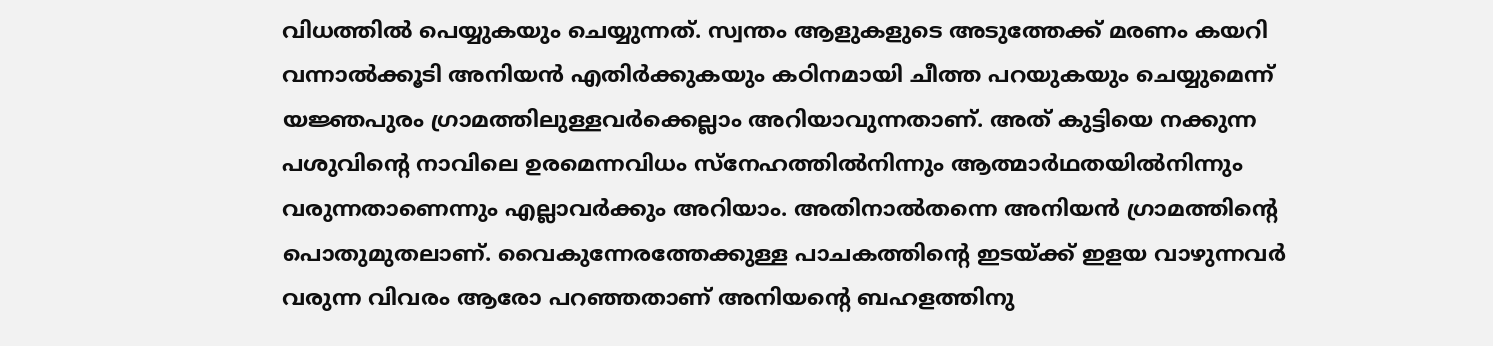വിധത്തില്‍ പെയ്യുകയും ചെയ്യുന്നത്‌. സ്വന്തം ആളുകളുടെ അടുത്തേക്ക്‌ മരണം കയറി വന്നാല്‍ക്കൂടി അനിയന്‍ എതിര്‍ക്കുകയും കഠിനമായി ചീത്ത പറയുകയും ചെയ്യുമെന്ന്‌ യജ്ഞപുരം ഗ്രാമത്തിലുള്ളവര്‍ക്കെല്ലാം അറിയാവുന്നതാണ്‌. അത്‌ കുട്ടിയെ നക്കുന്ന പശുവിന്റെ നാവിലെ ഉരമെന്നവിധം സ്നേഹത്തില്‍നിന്നും ആത്മാര്‍ഥതയില്‍നിന്നും വരുന്നതാണെന്നും എല്ലാവര്‍ക്കും അറിയാം. അതിനാല്‍തന്നെ അനിയന്‍ ഗ്രാമത്തിന്റെ പൊതുമുതലാണ്‌. വൈകുന്നേരത്തേക്കുള്ള പാചകത്തിന്റെ ഇടയ്‌ക്ക്‌ ഇളയ വാഴുന്നവര്‍ വരുന്ന വിവരം ആരോ പറഞ്ഞതാണ്‌ അനിയന്റെ ബഹളത്തിനു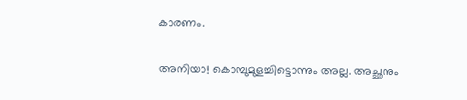കാരണം.

അനിയാ! കൊമ്പുമുളച്ചിട്ടൊന്നും അല്ല. അച്ഛനും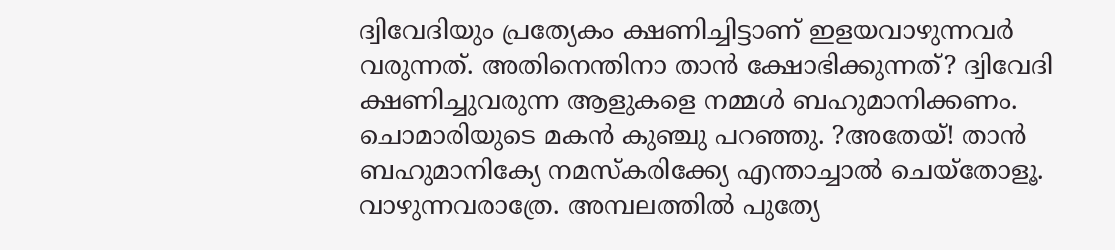ദ്വിവേദിയും പ്രത്യേകം ക്ഷണിച്ചിട്ടാണ്‌ ഇളയവാഴുന്നവര്‍ വരുന്നത്‌. അതിനെന്തിനാ താന്‍ ക്ഷോഭിക്കുന്നത്‌? ദ്വിവേദി ക്ഷണിച്ചുവരുന്ന ആളുകളെ നമ്മള്‍ ബഹുമാനിക്കണം. ചൊമാരിയുടെ മകന്‍ കുഞ്ചു പറഞ്ഞു. ?അതേയ്‌! താന്‍ ബഹുമാനിക്യേ നമസ്കരിക്ക്യേ എന്താച്ചാല്‍ ചെയ്തോളൂ. വാഴുന്നവരാത്രേ. അമ്പലത്തില്‍ പുത്യേ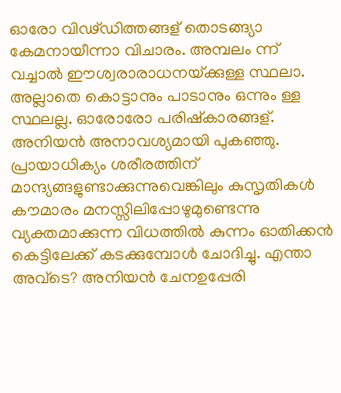ഓരോ വിഢ്ഡിത്തങ്ങള്‌ തൊടങ്ങ്യാ കേമനായീന്നാ വിചാരം. അമ്പലം ന്ന്‌ വച്ചാല്‍ ഈശ്വരാരാധനയ്‌ക്കുള്ള സ്ഥലാ. അല്ലാതെ കൊട്ടാനും പാടാനും ഒന്നും ള്ള സ്ഥലല്ല. ഓരോരോ പരിഷ്കാരങ്ങള്‌. അനിയന്‍ അനാവശ്യമായി പുകഞ്ഞു. പ്രായാധിക്യം ശരീരത്തിന്‌ മാന്ദ്യങ്ങളുണ്ടാക്കുന്നുവെങ്കിലും കുസൃതികള്‍ കൗമാരം മനസ്സിലിപ്പോഴുമുണ്ടെന്നു വ്യക്തമാക്കുന്ന വിധത്തില്‍ കുന്നം ഓതിക്കന്‍ കെട്ടിലേക്ക്‌ കടക്കുമ്പോള്‍ ചോദിച്ചു. എന്താ അവ്ടെ? അനിയന്‍ ചേനഉപ്പേരി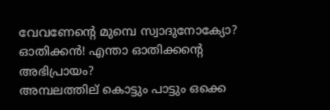വേവണേന്റെ മുമ്പെ സ്വാദുനോക്യോ? ഓതിക്കന്‍! എന്താ ഓതിക്കന്റെ അഭിപ്രായം?
അമ്പലത്തില്‌ കൊട്ടും പാട്ടും ഒക്കെ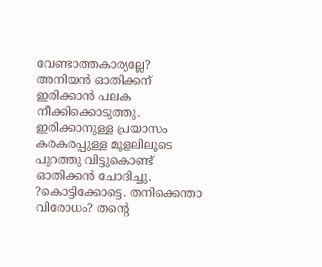വേണ്ടാത്തകാര്യല്ലേ? അനിയന്‍ ഓതിക്കന്‌ ഇരിക്കാന്‍ പലക നീക്കിക്കൊടുത്തു. ഇരിക്കാനുള്ള പ്രയാസം കരകരപ്പുള്ള മൂളലിലൂടെ പുറത്തു വിട്ടുകൊണ്ട്‌ ഓതിക്കന്‍ ചോദിച്ചു. ?കൊട്ടിക്കോട്ടെ. തനിക്കെന്താ വിരോധം? തന്റെ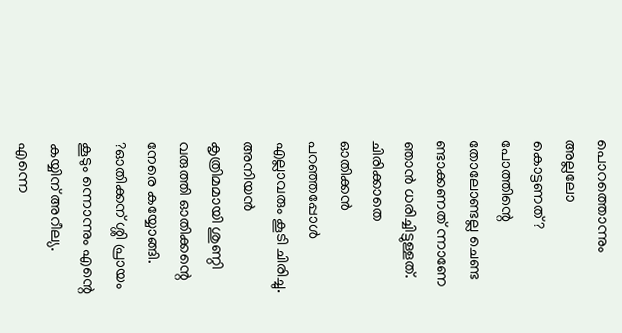പൊറത്തൊന്നും അല്ലലോ കൊട്ടണത്‌? പോത്തിന്റെ തോലോണ്ടല്ല ചെണ്ട ണ്ടാക്കണത്‌ ന്നാണേ ഞാന്‍ ധരിച്ചിട്ടുള്ളത്‌. ചിരിക്കാതെ ഓതിക്കന്‍ പറഞ്ഞപ്പോള്‍ എല്ലാവരും കൂടി ചിരിച്ചു. അനിയന്‍ കൃത്രിമമായി ശുണ്ഠി വരുത്തി ഓതിക്കന്റെ നേരെ കയ്യോങ്ങി. ?ഓതിക്കന്‌ ശ്ശി പ്രായം കൂടും ന്നൊന്നും എന്റെ കയ്യിന്‌ അറീല്യ. എന്നെ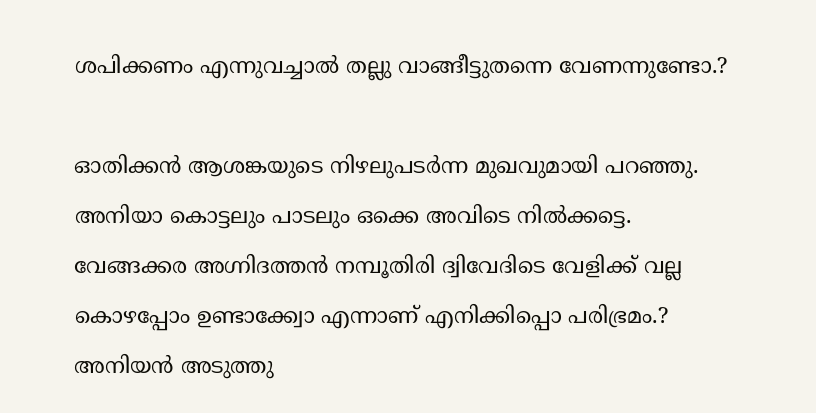ശപിക്കണം എന്നുവച്ചാല്‍ തല്ലു വാങ്ങീട്ടുതന്നെ വേണന്നുണ്ടോ.?

ഓതിക്കന്‍ ആശങ്കയുടെ നിഴലുപടര്‍ന്ന മുഖവുമായി പറഞ്ഞു. അനിയാ കൊട്ടലും പാടലും ഒക്കെ അവിടെ നില്‍ക്കട്ടെ. വേങ്ങക്കര അഗ്നിദത്തന്‍ നമ്പൂതിരി ദ്വിവേദിടെ വേളിക്ക്‌ വല്ല കൊഴപ്പോം ഉണ്ടാക്ക്വോ എന്നാണ്‌ എനിക്കിപ്പൊ പരിഭ്രമം.? അനിയന്‍ അടുത്തു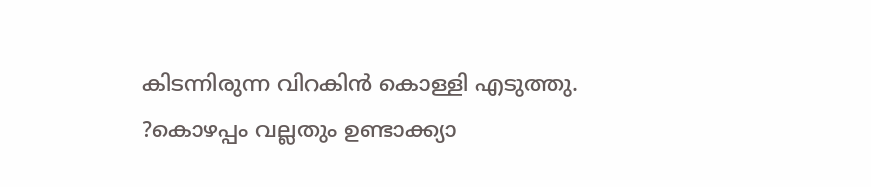കിടന്നിരുന്ന വിറകിന്‍ കൊള്ളി എടുത്തു. ?കൊഴപ്പം വല്ലതും ഉണ്ടാക്ക്യാ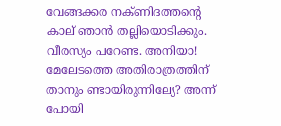വേങ്ങക്കര നക്ണിദത്തന്റെ കാല്‌ ഞാന്‍ തല്ലിയൊടിക്കും. വീരസ്യം പറേണ്ട. അനിയാ! മേലേടത്തെ അതിരാത്രത്തിന്‌ താനും ണ്ടായിരുന്നില്യേ? അന്ന്‌ പോയി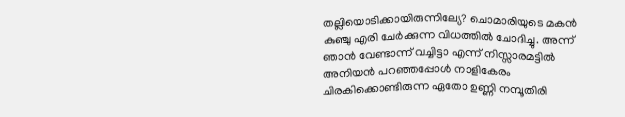തല്ലിയൊടിക്കായിരുന്നില്യേ? ചൊമാരിയുടെ മകന്‍ കുഞ്ചു എരി ചേര്‍ക്കുന്ന വിധത്തില്‍ ചോദിച്ചു. അന്ന്‌ ഞാന്‍ വേണ്ടാന്ന്‌ വച്ചിട്ടാ എന്ന്‌ നിസ്സാരമട്ടില്‍ അനിയന്‍ പറഞ്ഞപ്പോള്‍ നാളികേരം ചിരകിക്കൊണ്ടിരുന്ന ഏതോ ഉണ്ണി നമ്പൂതിരി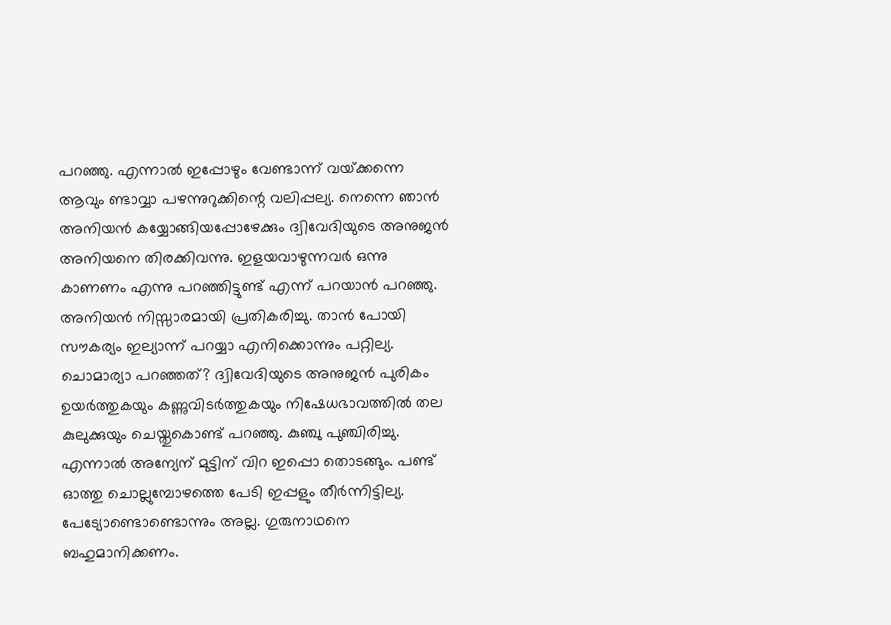പറഞ്ഞു. എന്നാല്‍ ഇപ്പോഴും വേണ്ടാന്ന്‌ വയ്‌ക്കന്നെ ആവും ണ്ടാവ്വാ പഴന്നുറുക്കിന്റെ വലിപ്പല്യ. നെന്നെ ഞാന്‍ അനിയന്‍ കയ്യോങ്ങിയപ്പോഴേക്കും ദ്വിവേദിയുടെ അനുജന്‍ അനിയനെ തിരക്കിവന്നു. ഇളയവാഴുന്നവര്‍ ഒന്നു കാണണം എന്നു പറഞ്ഞിട്ടുണ്ട്‌ എന്ന്‌ പറയാന്‍ പറഞ്ഞു. അനിയന്‍ നിസ്സാരമായി പ്രതികരിച്ചു. താന്‍ പോയി സൗകര്യം ഇല്യാന്ന്‌ പറയ്യാ എനിക്കൊന്നും പറ്റില്യ. ചൊമാര്യാ പറഞ്ഞത്‌? ദ്വിവേദിയുടെ അനുജന്‍ പുരികം ഉയര്‍ത്തുകയും കണ്ണുവിടര്‍ത്തുകയും നിഷേധഭാവത്തില്‍ തല കുലുക്കുയും ചെയ്തുകൊണ്ട്‌ പറഞ്ഞു. കുഞ്ചു പുഞ്ചിരിച്ചു. എന്നാല്‍ അന്യേന്‌ മുട്ടിന്‌ വിറ ഇപ്പൊ തൊടങ്ങും. പണ്ട്‌ ഓത്തു ചൊല്ലുമ്പോഴത്തെ പേടി ഇപ്പളും തീര്‍ന്നിട്ടില്യ. പേട്യോണ്ടൊണ്ടൊന്നും അല്ല. ഗുരുനാഥനെ ബഹുമാനിക്കണം.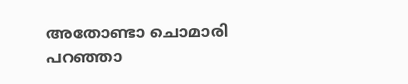അതോണ്ടാ ചൊമാരി പറഞ്ഞാ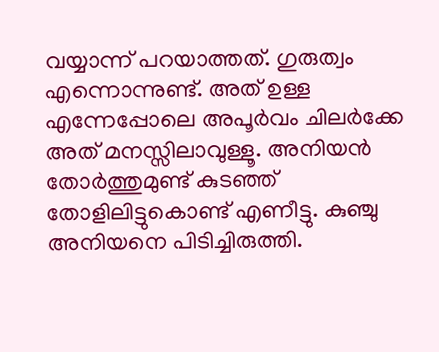വയ്യാന്ന്‌ പറയാത്തത്‌. ഗുരുത്വം എന്നൊന്നുണ്ട്‌. അത്‌ ഉള്ള എന്നേപ്പോലെ അപൂര്‍വം ചിലര്‍ക്കേ അത്‌ മനസ്സിലാവുള്ളൂ. അനിയന്‍ തോര്‍ത്തുമുണ്ട്‌ കുടഞ്ഞ്‌ തോളിലിട്ടുകൊണ്ട്‌ എണീട്ടു. കുഞ്ചു അനിയനെ പിടിച്ചിരുത്തി.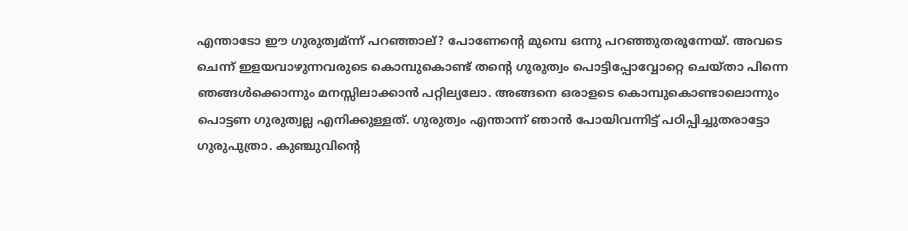എന്താടോ ഈ ഗുരുത്വമ്ന്ന്‌ പറഞ്ഞാല്‌? പോണേന്റെ മുമ്പെ ഒന്നു പറഞ്ഞുതരൂന്നേയ്‌. അവടെ ചെന്ന്‌ ഇളയവാഴുന്നവരുടെ കൊമ്പുകൊണ്ട്‌ തന്റെ ഗുരുത്വം പൊട്ടിപ്പോവ്വോറ്റെ ചെയ്താ പിന്നെ ഞങ്ങള്‍ക്കൊന്നും മനസ്സിലാക്കാന്‍ പറ്റില്യലോ. അങ്ങനെ ഒരാളടെ കൊമ്പുകൊണ്ടാലൊന്നും പൊട്ടണ ഗുരുത്വല്ല എനിക്കുള്ളത്‌. ഗുരുത്വം എന്താന്ന്‌ ഞാന്‍ പോയിവന്നിട്ട്‌ പഠിപ്പിച്ചുതരാട്ടോ ഗുരുപുത്രാ. കുഞ്ചുവിന്റെ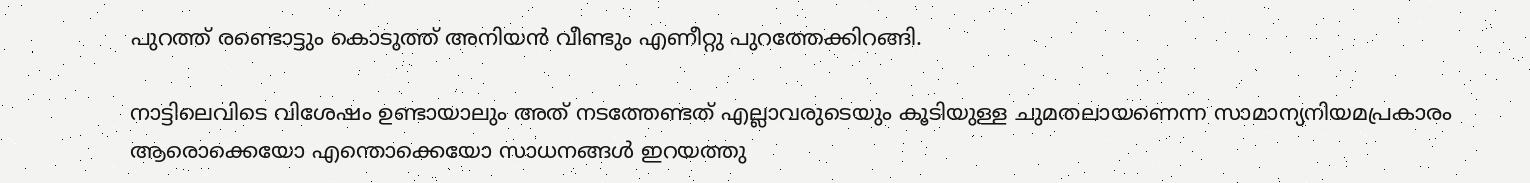പുറത്ത്‌ രണ്ടൊട്ടും കൊടുത്ത്‌ അനിയന്‍ വീണ്ടും എണീറ്റു പുറത്തേക്കിറങ്ങി.

നാട്ടിലെവിടെ വിശേഷം ഉണ്ടായാലും അത്‌ നടത്തേണ്ടത്‌ എല്ലാവരുടെയും കൂടിയുള്ള ചുമതലായണെന്ന സാമാന്യനിയമപ്രകാരം ആരൊക്കെയോ എന്തൊക്കെയോ സാധനങ്ങള്‍ ഇറയത്തു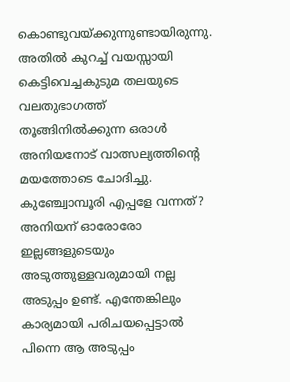കൊണ്ടുവയ്‌ക്കുന്നുണ്ടായിരുന്നു. അതില്‍ കുറച്ച്‌ വയസ്സായി കെട്ടിവെച്ചകുടുമ തലയുടെ വലതുഭാഗത്ത്‌ തൂങ്ങിനില്‍ക്കുന്ന ഒരാള്‍ അനിയനോട്‌ വാത്സല്യത്തിന്റെ മയത്തോടെ ചോദിച്ചു. കുഞ്ച്വോമ്പൂരി എപ്പളേ വന്നത്‌? അനിയന്‌ ഓരോരോ ഇല്ലങ്ങളുടെയും അടുത്തുള്ളവരുമായി നല്ല അടുപ്പം ഉണ്ട്‌. എന്തേങ്കിലും കാര്യമായി പരിചയപ്പെട്ടാല്‍ പിന്നെ ആ അടുപ്പം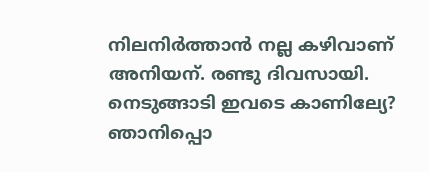നിലനിര്‍ത്താന്‍ നല്ല കഴിവാണ്‌ അനിയന്‌. രണ്ടു ദിവസായി. നെടുങ്ങാടി ഇവടെ കാണില്യേ? ഞാനിപ്പൊ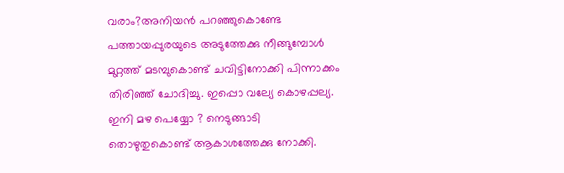വരാം?അനിയന്‍ പറഞ്ഞുകൊണ്ടേ പത്തായപ്പുരയുടെ അടുത്തേക്കു നീങ്ങുമ്പോള്‍ മുറ്റത്ത്‌ മടമ്പുകൊണ്ട്‌ ചവിട്ടിനോക്കി പിന്നാക്കം തിരിഞ്ഞ്‌ ചോദിച്ചു. ഇപ്പൊ വല്യേ കൊഴപ്പല്യ. ഇനി മഴ പെയ്യോ ? നെടുങ്ങാടി തൊഴുതുകൊണ്ട്‌ ആകാശത്തേക്കു നോക്കി.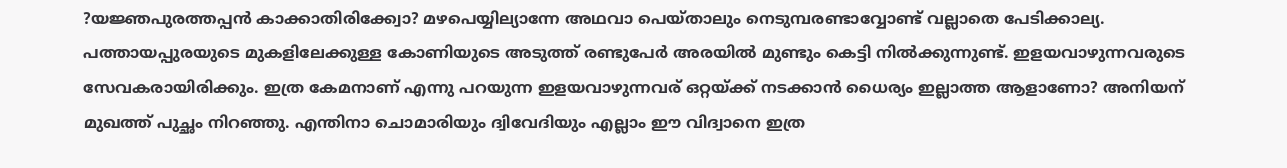?യജ്ഞപുരത്തപ്പന്‍ കാക്കാതിരിക്ക്വോ? മഴപെയ്യില്യാന്നേ അഥവാ പെയ്താലും നെടുമ്പരണ്ടാവ്വോണ്ട്‌ വല്ലാതെ പേടിക്കാല്യ. പത്തായപ്പുരയുടെ മുകളിലേക്കുള്ള കോണിയുടെ അടുത്ത്‌ രണ്ടുപേര്‍ അരയില്‍ മുണ്ടും കെട്ടി നില്‍ക്കുന്നുണ്ട്‌. ഇളയവാഴുന്നവരുടെ സേവകരായിരിക്കും. ഇത്ര കേമനാണ്‌ എന്നു പറയുന്ന ഇളയവാഴുന്നവര്‌ ഒറ്റയ്‌ക്ക്‌ നടക്കാന്‍ ധൈര്യം ഇല്ലാത്ത ആളാണോ? അനിയന്‌ മുഖത്ത്‌ പുച്ഛം നിറഞ്ഞു. എന്തിനാ ചൊമാരിയും ദ്വിവേദിയും എല്ലാം ഈ വിദ്വാനെ ഇത്ര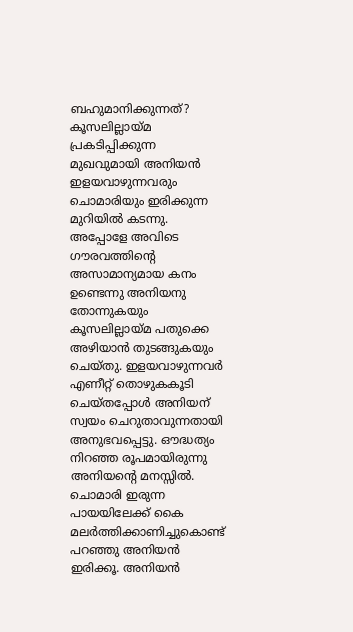ബഹുമാനിക്കുന്നത്‌?
കൂസലില്ലായ്‌മ പ്രകടിപ്പിക്കുന്ന മുഖവുമായി അനിയന്‍ ഇളയവാഴുന്നവരും ചൊമാരിയും ഇരിക്കുന്ന മുറിയില്‍ കടന്നു. അപ്പോളേ അവിടെ ഗൗരവത്തിന്റെ അസാമാന്യമായ കനം ഉണ്ടെന്നു അനിയനു തോന്നുകയും കൂസലില്ലായ്‌മ പതുക്കെ അഴിയാന്‍ തുടങ്ങുകയും ചെയ്തു. ഇളയവാഴുന്നവര്‍ എണീറ്റ്‌ തൊഴുകകൂടി ചെയ്തപ്പോള്‍ അനിയന്‌ സ്വയം ചെറുതാവുന്നതായി അനുഭവപ്പെട്ടു. ഔദ്ധത്യം നിറഞ്ഞ രൂപമായിരുന്നു അനിയന്റെ മനസ്സില്‍. ചൊമാരി ഇരുന്ന പായയിലേക്ക്‌ കൈ മലര്‍ത്തിക്കാണിച്ചുകൊണ്ട്‌ പറഞ്ഞു അനിയന്‍ ഇരിക്കൂ. അനിയന്‍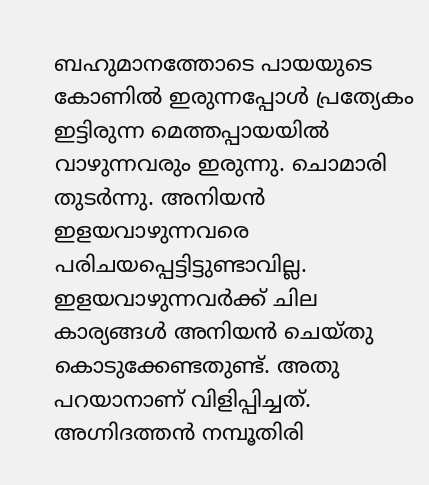ബഹുമാനത്തോടെ പായയുടെ കോണില്‍ ഇരുന്നപ്പോള്‍ പ്രത്യേകം ഇട്ടിരുന്ന മെത്തപ്പായയില്‍ വാഴുന്നവരും ഇരുന്നു. ചൊമാരി തുടര്‍ന്നു. അനിയന്‍ ഇളയവാഴുന്നവരെ പരിചയപ്പെട്ടിട്ടുണ്ടാവില്ല. ഇളയവാഴുന്നവര്‍ക്ക്‌ ചില കാര്യങ്ങള്‍ അനിയന്‍ ചെയ്തു കൊടുക്കേണ്ടതുണ്ട്‌. അതു പറയാനാണ്‌ വിളിപ്പിച്ചത്‌. അഗ്നിദത്തന്‍ നമ്പൂതിരി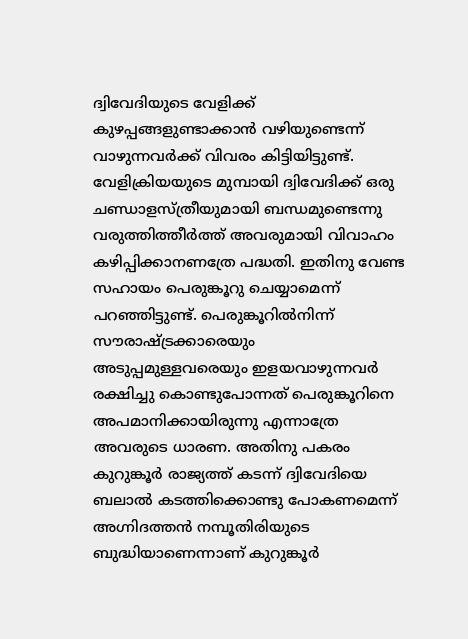ദ്വിവേദിയുടെ വേളിക്ക്‌ കുഴപ്പങ്ങളുണ്ടാക്കാന്‍ വഴിയുണ്ടെന്ന്‌ വാഴുന്നവര്‍ക്ക്‌ വിവരം കിട്ടിയിട്ടുണ്ട്‌. വേളിക്രിയയുടെ മുമ്പായി ദ്വിവേദിക്ക്‌ ഒരു ചണ്ഡാളസ്ത്രീയുമായി ബന്ധമുണ്ടെന്നു വരുത്തിത്തീര്‍ത്ത്‌ അവരുമായി വിവാഹം കഴിപ്പിക്കാനണത്രേ പദ്ധതി. ഇതിനു വേണ്ട സഹായം പെരുങ്കൂറു ചെയ്യാമെന്ന്‌ പറഞ്ഞിട്ടുണ്ട്‌. പെരുങ്കൂറില്‍നിന്ന്‌ സൗരാഷ്‌ട്രക്കാരെയും അടുപ്പമുള്ളവരെയും ഇളയവാഴുന്നവര്‍ രക്ഷിച്ചു കൊണ്ടുപോന്നത്‌ പെരുങ്കൂറിനെ അപമാനിക്കായിരുന്നു എന്നാത്രേ അവരുടെ ധാരണ. അതിനു പകരം കുറുങ്കൂര്‍ രാജ്യത്ത്‌ കടന്ന്‌ ദ്വിവേദിയെ ബലാല്‍ കടത്തിക്കൊണ്ടു പോകണമെന്ന്‌ അഗ്നിദത്തന്‍ നമ്പൂതിരിയുടെ ബുദ്ധിയാണെന്നാണ്‌ കുറുങ്കൂര്‍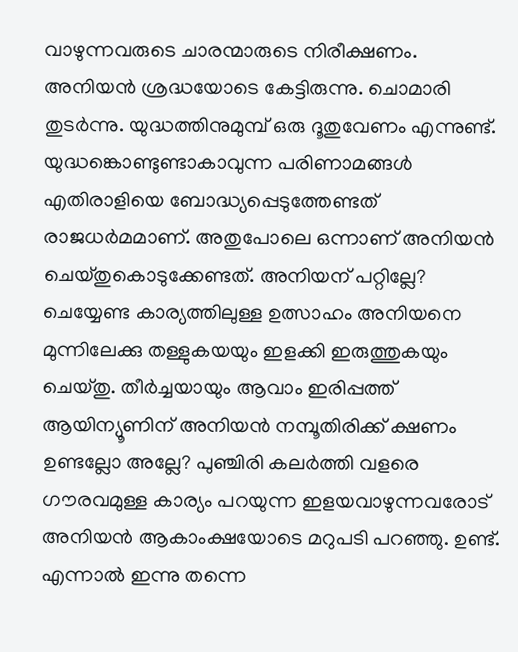വാഴുന്നവരുടെ ചാരന്മാരുടെ നിരീക്ഷണം. അനിയന്‍ ശ്രദ്ധയോടെ കേട്ടിരുന്നു. ചൊമാരി തുടര്‍ന്നു. യുദ്ധത്തിനുമുമ്പ്‌ ഒരു ദൂതുവേണം എന്നുണ്ട്‌. യുദ്ധങ്കൊണ്ടുണ്ടാകാവുന്ന പരിണാമങ്ങള്‍ എതിരാളിയെ ബോദ്ധ്യപ്പെടുത്തേണ്ടത്‌ രാജധര്‍മമാണ്‌. അതുപോലെ ഒന്നാണ്‌ അനിയന്‍ ചെയ്തുകൊടുക്കേണ്ടത്‌. അനിയന്‌ പറ്റില്ലേ? ചെയ്യേണ്ട കാര്യത്തിലുള്ള ഉത്സാഹം അനിയനെ മുന്നിലേക്കു തള്ളുകയയും ഇളക്കി ഇരുത്തുകയും ചെയ്തു. തീര്‍ച്ചയായും ആവാം ഇരിപ്പത്ത്‌ ആയിന്യൂണിന്‌ അനിയന്‍ നമ്പൂതിരിക്ക്‌ ക്ഷണം ഉണ്ടല്ലോ അല്ലേ? പുഞ്ചിരി കലര്‍ത്തി വളരെ ഗൗരവമുള്ള കാര്യം പറയുന്ന ഇളയവാഴുന്നവരോട്‌ അനിയന്‍ ആകാംക്ഷയോടെ മറുപടി പറഞ്ഞു. ഉണ്ട്‌. എന്നാല്‍ ഇന്നു തന്നെ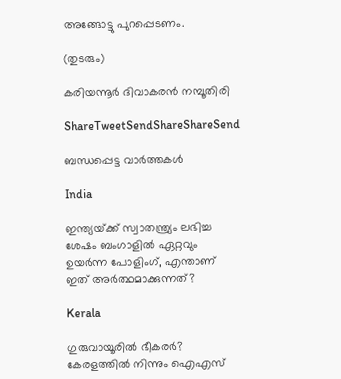അങ്ങോട്ടു പുറപ്പെടണം.

(തുടരും)

കരിയന്നൂര്‍ ദിവാകരന്‍ നമ്പൂതിരി

ShareTweetSendShareShareSend

ബന്ധപ്പെട്ട വാര്‍ത്തകള്‍

India

ഇന്ത്യയ്‌ക്ക് സ്വാതന്ത്ര്യം ലഭിച്ച ശേഷം ബംഗാളില്‍ ഏറ്റവും ഉയര്‍ന്ന പോളിംഗ്, എന്താണ് ഇത് അര്‍ത്ഥമാക്കുന്നത്?

Kerala

ഗുരുവായൂരില്‍ ഭീകരര്‍? കേരളത്തില്‍ നിന്നും ഐഎസ്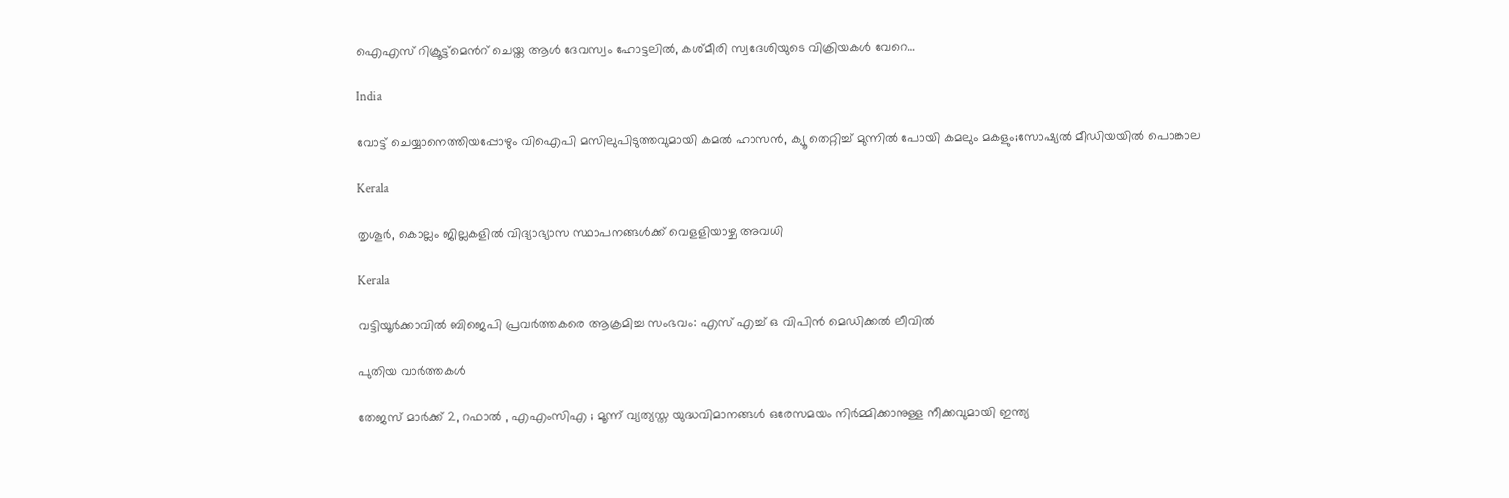ഐഎസ് റിക്രൂട്ട്മെന്‍റ് ചെയ്ത ആള്‍ ദേവസ്വം ഹോട്ടലില്‍, കശ്മീരി സ്വദേശിയുടെ വിക്രിയകള്‍ വേറെ…

India

വോട്ട് ചെയ്യാനെത്തിയപ്പോഴും വിഐപി മസിലുപിടുത്തവുമായി കമല്‍ ഹാസന്‍, ക്യൂ തെറ്റിച്ച് മുന്നില്‍ പോയി കമലും മകളും;സോഷ്യല്‍ മീഡിയയില്‍ പൊങ്കാല

Kerala

തൃശൂര്‍, കൊല്ലം ജില്ലകളില്‍ വിദ്യാഭ്യാസ സ്ഥാപനങ്ങള്‍ക്ക് വെളളിയാഴ്ച അവധി

Kerala

വട്ടിയൂര്‍ക്കാവില്‍ ബിജെപി പ്രവര്‍ത്തകരെ ആക്രമിച്ച സംഭവം: എസ് എച്ച് ഒ വിപിന്‍ മെഡിക്കല്‍ ലീവില്‍

പുതിയ വാര്‍ത്തകള്‍

തേജസ് മാർക്ക് 2, റഫാൽ , എഎംസിഎ ; മൂന്ന് വ്യത്യസ്ത യുദ്ധവിമാനങ്ങൾ ഒരേസമയം നിർമ്മിക്കാനുള്ള നീക്കവുമായി ഇന്ത്യ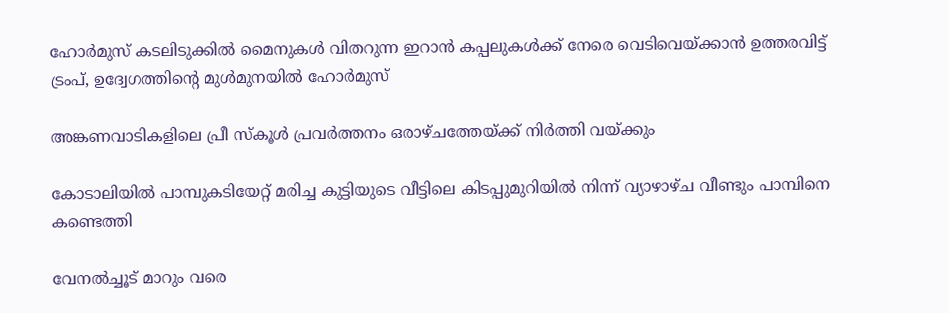ഹോര്‍മുസ് കടലിടുക്കില്‍ മൈനുകള്‍ വിതറുന്ന ഇറാന്‍ കപ്പലുകള്‍ക്ക് നേരെ വെടിവെയ്‌ക്കാന്‍ ഉത്തരവിട്ട് ട്രംപ്, ഉദ്വേഗത്തിന്റെ മുള്‍മുനയില്‍ ഹോര്‍മുസ്

അങ്കണവാടികളിലെ പ്രീ സ്‌കൂള്‍ പ്രവര്‍ത്തനം ഒരാഴ്ചത്തേയ്‌ക്ക് നിര്‍ത്തി വയ്‌ക്കും

കോടാലിയില്‍ പാമ്പുകടിയേറ്റ് മരിച്ച കുട്ടിയുടെ വീട്ടിലെ കിടപ്പുമുറിയില്‍ നിന്ന് വ്യാഴാഴ്ച വീണ്ടും പാമ്പിനെ കണ്ടെത്തി

വേനല്‍ച്ചൂട് മാറും വരെ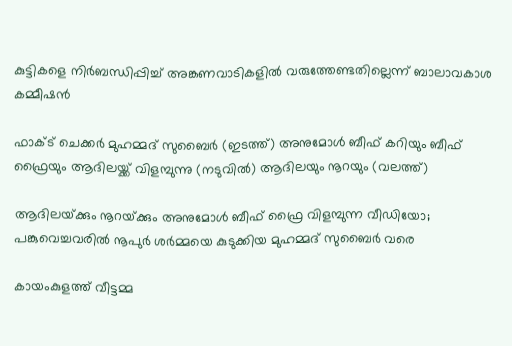കുട്ടികളെ നിര്‍ബന്ധിപ്പിച്ച് അങ്കണവാടികളില്‍ വരുത്തേണ്ടതില്ലെന്ന് ബാലാവകാശ കമ്മീഷന്‍

ഫാക്ട് ചെക്കര്‍ മുഹമ്മദ് സുബൈര്‍ (ഇടത്ത്) അനുമോള്‍ ബീഫ് കറിയും ബീഫ് ഫ്രൈയും ആദിലയ്ക്ക് വിളമ്പുന്നു (നടുവില്‍) ആദിലയും നൂറയും (വലത്ത്)

ആദിലയ്‌ക്കും നൂറയ്‌ക്കും അനുമോള്‍ ബീഫ് ഫ്രൈ വിളമ്പുന്ന വീഡിയോ; പങ്കുവെച്ചവരില്‍ നൂപുര്‍ ശര്‍മ്മയെ കുടുക്കിയ മുഹമ്മദ് സുബൈര്‍ വരെ

കായംകുളത്ത് വീട്ടമ്മ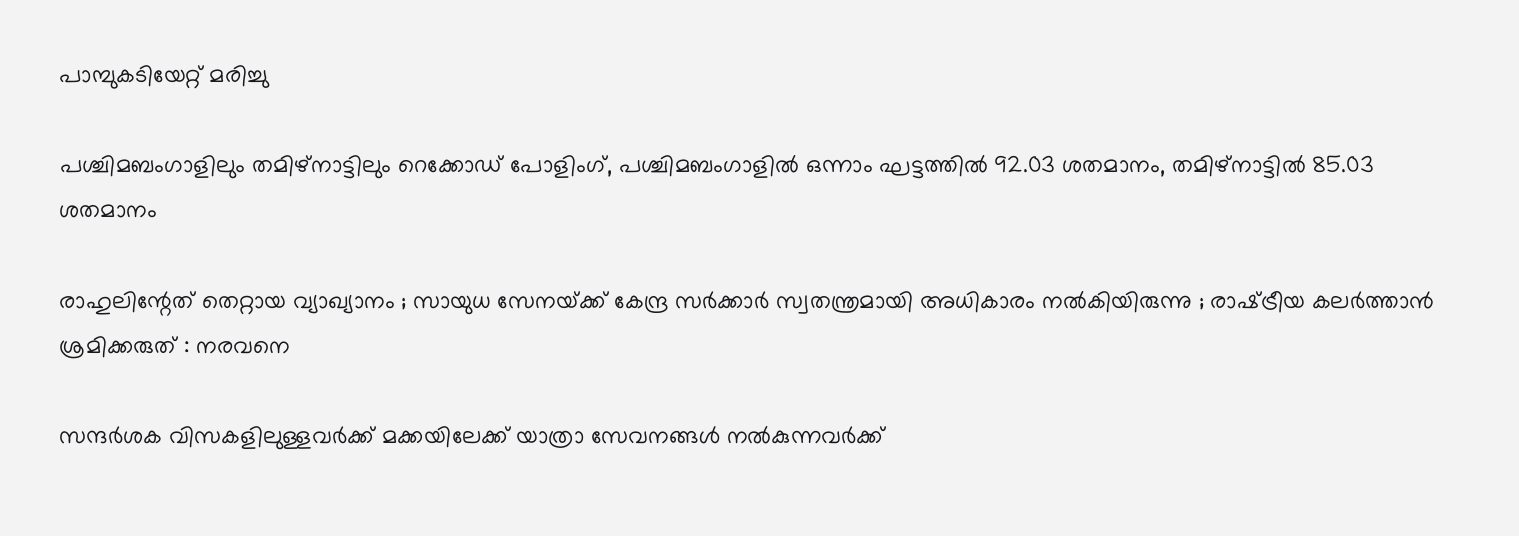പാമ്പുകടിയേറ്റ് മരിച്ചു

പശ്ചിമബംഗാളിലും തമിഴ്‌നാട്ടിലും റെക്കോഡ് പോളിംഗ്, പശ്ചിമബംഗാളില്‍ ഒന്നാം ഘട്ടത്തില്‍ 92.03 ശതമാനം, തമിഴ്‌നാട്ടില്‍ 85.03 ശതമാനം

രാഹുലിന്റേത് തെറ്റായ വ്യാഖ്യാനം ; സായുധ സേനയ്‌ക്ക് കേന്ദ്ര സർക്കാർ സ്വതന്ത്രമായി അധികാരം നൽകിയിരുന്നു ; രാഷ്‌ട്രീയ കലർത്താൻ ശ്രമിക്കരുത് : നരവനെ

സന്ദർശക വിസകളിലുള്ളവർക്ക് മക്കയിലേക്ക് യാത്രാ സേവനങ്ങൾ നൽകുന്നവർക്ക്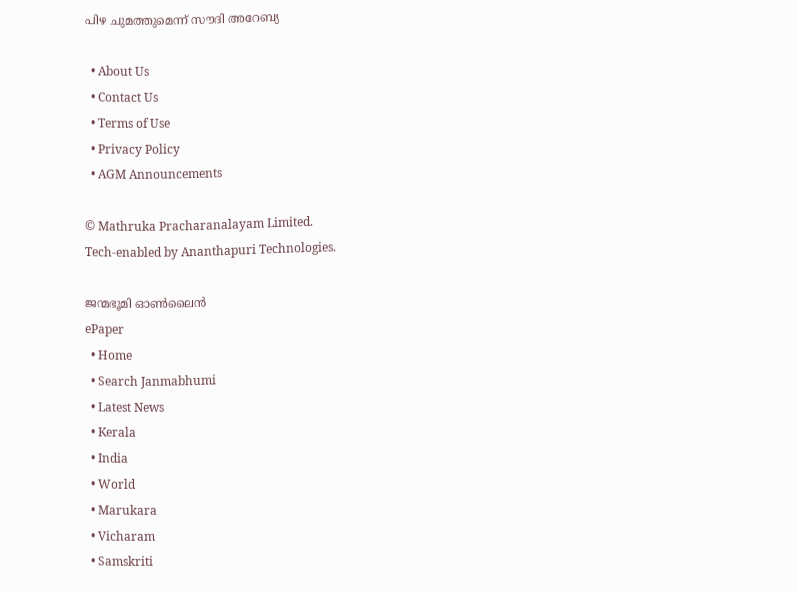പിഴ ചുമത്തുമെന്ന് സൗദി അറേബ്യ

  • About Us
  • Contact Us
  • Terms of Use
  • Privacy Policy
  • AGM Announcements

© Mathruka Pracharanalayam Limited.
Tech-enabled by Ananthapuri Technologies.

ജന്മഭൂമി ഓണ്‍ലൈന്‍
ePaper
  • Home
  • Search Janmabhumi
  • Latest News
  • Kerala
  • India
  • World
  • Marukara
  • Vicharam
  • Samskriti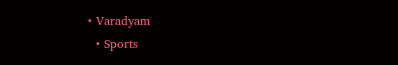• Varadyam
  • Sports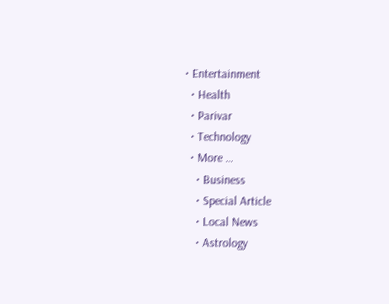• Entertainment
  • Health
  • Parivar
  • Technology
  • More …
    • Business
    • Special Article
    • Local News
    • Astrology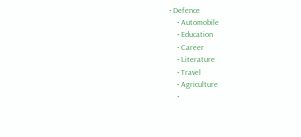• Defence
    • Automobile
    • Education
    • Career
    • Literature
    • Travel
    • Agriculture
    •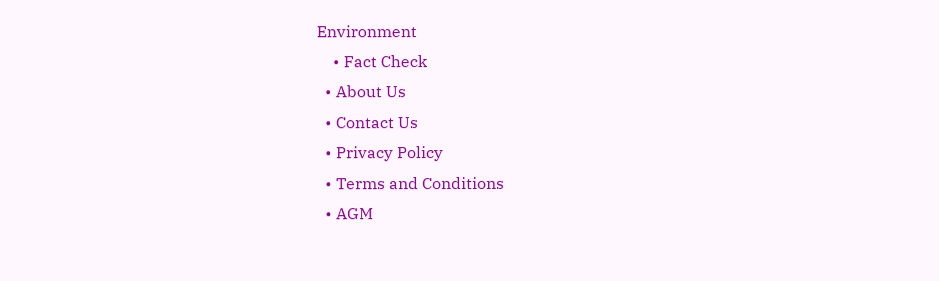Environment
    • Fact Check
  • About Us
  • Contact Us
  • Privacy Policy
  • Terms and Conditions
  • AGM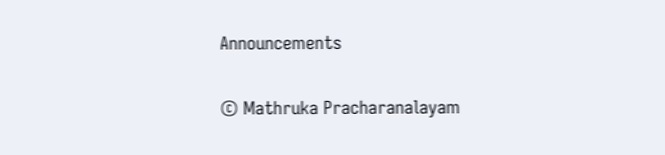Announcements

© Mathruka Pracharanalayam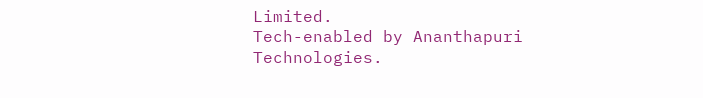Limited.
Tech-enabled by Ananthapuri Technologies.